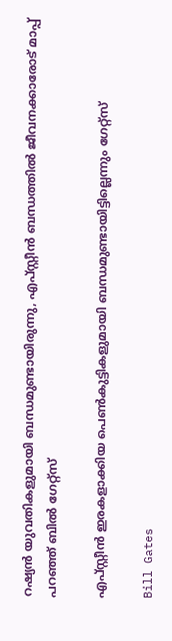റഷ്യൻ യുവതികളുമായി ബന്ധമുണ്ടായിരുന്നു, എപ്സ്റ്റീൻ ബന്ധത്തിൽ ജീവനക്കാരോട് മാപ്പ് പറഞ്ഞ് ബിൽ ഗേറ്റ്സ്

എപ്സ്റ്റീൻ ഇരകളാക്കിയ പെൺകുട്ടികളുമായി ബന്ധമുണ്ടായിട്ടില്ലെന്നും ഗേറ്റ്സ്

Bill Gates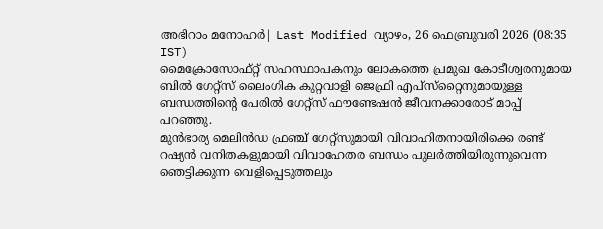അഭിറാം മനോഹർ| Last Modified വ്യാഴം, 26 ഫെബ്രുവരി 2026 (08:35 IST)
മൈക്രോസോഫ്റ്റ് സഹസ്ഥാപകനും ലോകത്തെ പ്രമുഖ കോടീശ്വരനുമായ ബില്‍ ഗേറ്റ്സ് ലൈംഗിക കുറ്റവാളി ജെഫ്രി എപ്സ്‌റ്റൈനുമായുള്ള ബന്ധത്തിന്റെ പേരില്‍ ഗേറ്റ്സ് ഫൗണ്ടേഷന്‍ ജീവനക്കാരോട് മാപ്പ് പറഞ്ഞു.
മുന്‍ഭാര്യ മെലിന്‍ഡ ഫ്രഞ്ച് ഗേറ്റ്സുമായി വിവാഹിതനായിരിക്കെ രണ്ട് റഷ്യന്‍ വനിതകളുമായി വിവാഹേതര ബന്ധം പുലര്‍ത്തിയിരുന്നുവെന്ന ഞെട്ടിക്കുന്ന വെളിപ്പെടുത്തലും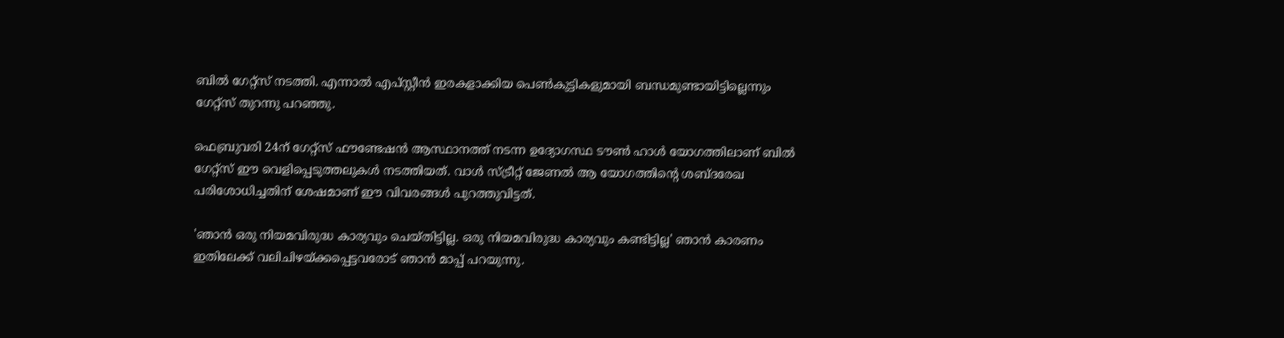ബില്‍ ഗേറ്റ്‌സ് നടത്തി. എന്നാല്‍ എപ്സ്റ്റീന്‍ ഇരകളാക്കിയ പെണ്‍കുട്ടികളുമായി ബന്ധമുണ്ടായിട്ടില്ലെന്നും ഗേറ്റ്‌സ് തുറന്നു പറഞ്ഞു.

ഫെബ്രുവരി 24ന് ഗേറ്റ്സ് ഫൗണ്ടേഷന്‍ ആസ്ഥാനത്ത് നടന്ന ഉദ്യോഗസ്ഥ ടൗണ്‍ ഹാള്‍ യോഗത്തിലാണ് ബില്‍ ഗേറ്റ്സ് ഈ വെളിപ്പെടുത്തലുകള്‍ നടത്തിയത്. വാള്‍ സ്ട്രീറ്റ് ജേണല്‍ ആ യോഗത്തിന്റെ ശബ്ദരേഖ പരിശോധിച്ചതിന് ശേഷമാണ് ഈ വിവരങ്ങള്‍ പുറത്തുവിട്ടത്.

'ഞാന്‍ ഒരു നിയമവിരുദ്ധ കാര്യവും ചെയ്തിട്ടില്ല. ഒരു നിയമവിരുദ്ധ കാര്യവും കണ്ടിട്ടില്ല' ഞാന്‍ കാരണം ഇതിലേക്ക് വലിചിഴയ്ക്കപ്പെട്ടവരോട് ഞാന്‍ മാപ്പ് പറയുന്നു.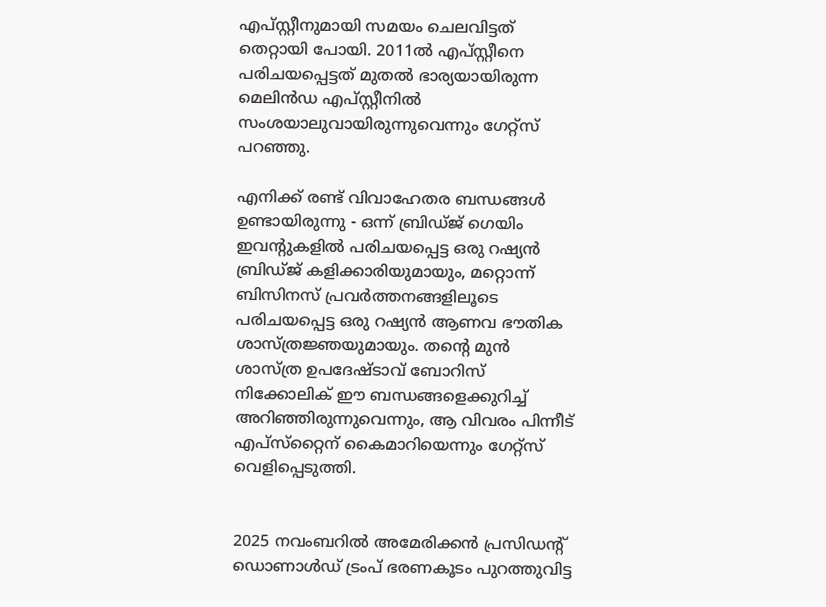എപ്സ്റ്റീനുമായി സമയം ചെലവിട്ടത് തെറ്റായി പോയി. 2011ല്‍ എപ്സ്റ്റീനെ പരിചയപ്പെട്ടത് മുതല്‍ ഭാര്യയായിരുന്ന മെലിന്‍ഡ എപ്സ്റ്റീനില്‍ സംശയാലുവായിരുന്നുവെന്നും ഗേറ്റ്‌സ് പറഞ്ഞു.

എനിക്ക് രണ്ട് വിവാഹേതര ബന്ധങ്ങള്‍ ഉണ്ടായിരുന്നു - ഒന്ന് ബ്രിഡ്ജ് ഗെയിം ഇവന്റുകളില്‍ പരിചയപ്പെട്ട ഒരു റഷ്യന്‍ ബ്രിഡ്ജ് കളിക്കാരിയുമായും, മറ്റൊന്ന് ബിസിനസ് പ്രവര്‍ത്തനങ്ങളിലൂടെ പരിചയപ്പെട്ട ഒരു റഷ്യന്‍ ആണവ ഭൗതിക ശാസ്ത്രജ്ഞയുമായും. തന്റെ മുന്‍ ശാസ്ത്ര ഉപദേഷ്ടാവ് ബോറിസ് നിക്കോലിക് ഈ ബന്ധങ്ങളെക്കുറിച്ച് അറിഞ്ഞിരുന്നുവെന്നും, ആ വിവരം പിന്നീട് എപ്സ്‌റ്റൈന് കൈമാറിയെന്നും ഗേറ്റ്സ് വെളിപ്പെടുത്തി.


2025 നവംബറില്‍ അമേരിക്കന്‍ പ്രസിഡന്റ് ഡൊണാള്‍ഡ് ട്രംപ് ഭരണകൂടം പുറത്തുവിട്ട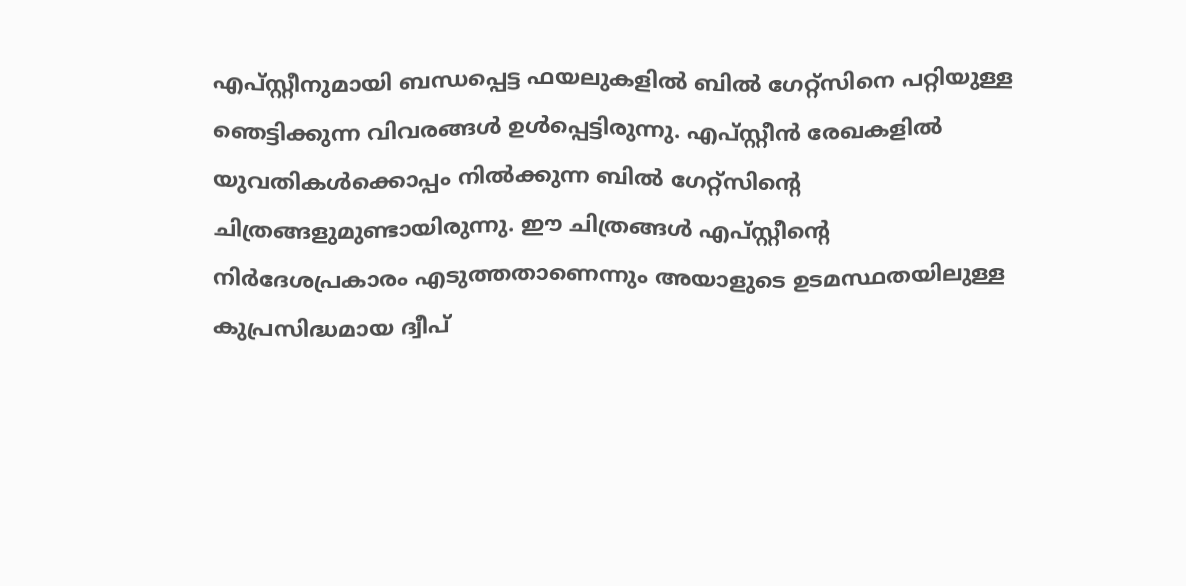എപ്സ്റ്റീനുമായി ബന്ധപ്പെട്ട ഫയലുകളില്‍ ബില്‍ ഗേറ്റ്‌സിനെ പറ്റിയുള്ള ഞെട്ടിക്കുന്ന വിവരങ്ങള്‍ ഉള്‍പ്പെട്ടിരുന്നു. എപ്സ്റ്റീന്‍ രേഖകളില്‍ യുവതികള്‍ക്കൊപ്പം നില്‍ക്കുന്ന ബില്‍ ഗേറ്റ്‌സിന്റെ ചിത്രങ്ങളുമുണ്ടായിരുന്നു. ഈ ചിത്രങ്ങള്‍ എപ്സ്റ്റീന്റെ നിര്‍ദേശപ്രകാരം എടുത്തതാണെന്നും അയാളുടെ ഉടമസ്ഥതയിലുള്ള കുപ്രസിദ്ധമായ ദ്വീപ്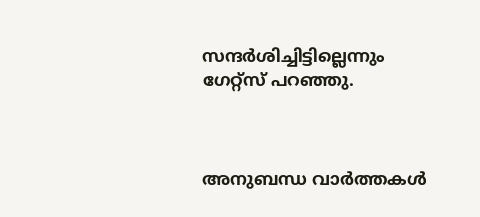സന്ദര്‍ശിച്ചിട്ടില്ലെന്നും ഗേറ്റ്‌സ് പറഞ്ഞു.



അനുബന്ധ വാര്‍ത്തകള്‍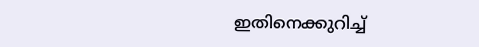ഇതിനെക്കുറിച്ച്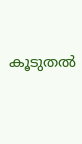കൂടുതല്‍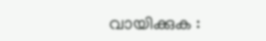വായിക്കുക :